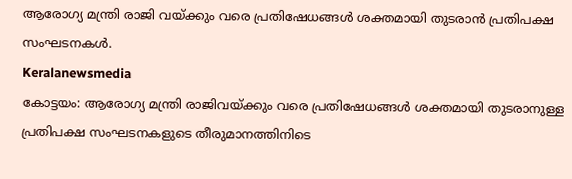ആരോഗ്യ മന്ത്രി രാജി വയ്ക്കും വരെ പ്രതിഷേധങ്ങൾ ശക്തമായി തുടരാൻ പ്രതിപക്ഷ സംഘടനകൾ.
Keralanewsmedia
കോട്ടയം: ആരോഗ്യ മന്ത്രി രാജിവയ്ക്കും വരെ പ്രതിഷേധങ്ങൾ ശക്തമായി തുടരാനുള്ള പ്രതിപക്ഷ സംഘടനകളുടെ തീരുമാനത്തിനിടെ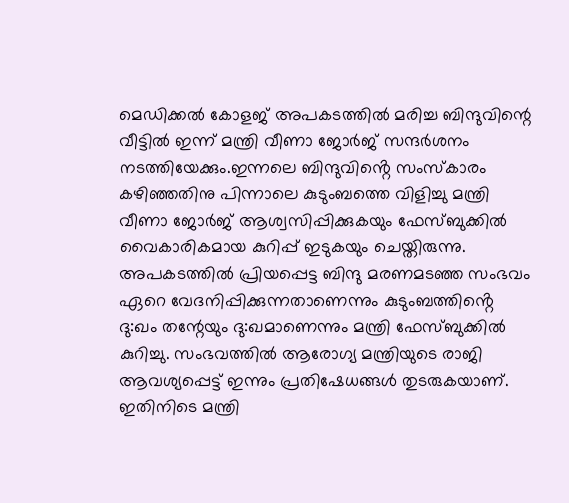മെഡിക്കൽ കോളജ് അപകടത്തിൽ മരിച്ച ബിന്ദുവിന്റെ വീട്ടിൽ ഇന്ന് മന്ത്രി വീണാ ജോർജ് സന്ദർശനം നടത്തിയേക്കും.ഇന്നലെ ബിന്ദുവിൻ്റെ സംസ്കാരം കഴിഞ്ഞതിനു പിന്നാലെ കുടുംബത്തെ വിളിച്ചു മന്ത്രി വീണാ ജോർജ് ആശ്വസിപ്പിക്കുകയും ഫേസ്ബുക്കിൽ വൈകാരികമായ കുറിപ്പ് ഇടുകയും ചെയ്തിരുന്നു.
അപകടത്തിൽ പ്രിയപ്പെട്ട ബിന്ദു മരണമടഞ്ഞ സംഭവം ഏറെ വേദനിപ്പിക്കുന്നതാണെന്നും കുടുംബത്തിൻ്റെ ദു:ഖം തന്റേയും ദു:ഖമാണെന്നും മന്ത്രി ഫേസ്ബുക്കിൽ കുറിച്ചു. സംഭവത്തിൽ ആരോഗ്യ മന്ത്രിയുടെ രാജി ആവശ്യപ്പെട്ട് ഇന്നും പ്രതിഷേധങ്ങൾ തുടരുകയാണ്. ഇതിനിടെ മന്ത്രി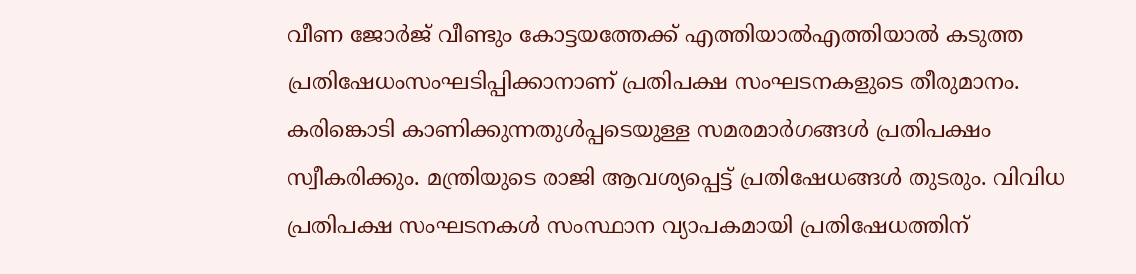വീണ ജോർജ് വീണ്ടും കോട്ടയത്തേക്ക് എത്തിയാൽഎത്തിയാൽ കടുത്ത പ്രതിഷേധംസംഘടിപ്പിക്കാനാണ് പ്രതിപക്ഷ സംഘടനകളുടെ തീരുമാനം.
കരിങ്കൊടി കാണിക്കുന്നതുൾപ്പടെയുള്ള സമരമാർഗങ്ങൾ പ്രതിപക്ഷം സ്വീകരിക്കും. മന്ത്രിയുടെ രാജി ആവശ്യപ്പെട്ട് പ്രതിഷേധങ്ങൾ തുടരും. വിവിധ പ്രതിപക്ഷ സംഘടനകൾ സംസ്ഥാന വ്യാപകമായി പ്രതിഷേധത്തിന്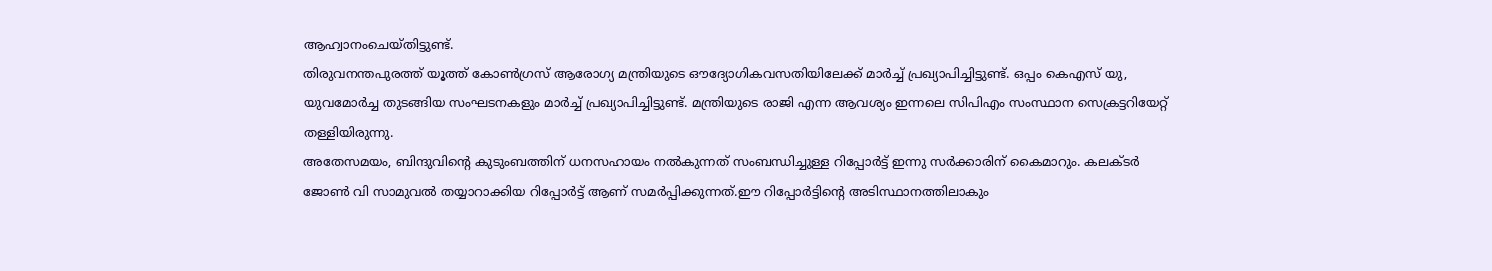ആഹ്വാനംചെയ്തിട്ടുണ്ട്.
തിരുവനന്തപുരത്ത് യൂത്ത് കോൺഗ്രസ് ആരോഗ്യ മന്ത്രിയുടെ ഔദ്യോഗികവസതിയിലേക്ക് മാർച്ച് പ്രഖ്യാപിച്ചിട്ടുണ്ട്. ഒപ്പം കെഎസ് യു, യുവമോർച്ച തുടങ്ങിയ സംഘടനകളും മാർച്ച് പ്രഖ്യാപിച്ചിട്ടുണ്ട്. മന്ത്രിയുടെ രാജി എന്ന ആവശ്യം ഇന്നലെ സിപിഎം സംസ്ഥാന സെക്രട്ടറിയേറ്റ് തള്ളിയിരുന്നു.
അതേസമയം, ബിന്ദുവിന്റെ കുടുംബത്തിന് ധനസഹായം നൽകുന്നത് സംബന്ധിച്ചുള്ള റിപ്പോർട്ട് ഇന്നു സർക്കാരിന് കൈമാറും. കലക്ടർ ജോൺ വി സാമുവൽ തയ്യാറാക്കിയ റിപ്പോർട്ട് ആണ് സമർപ്പിക്കുന്നത്.ഈ റിപ്പോർട്ടിന്റെ അടിസ്ഥാനത്തിലാകും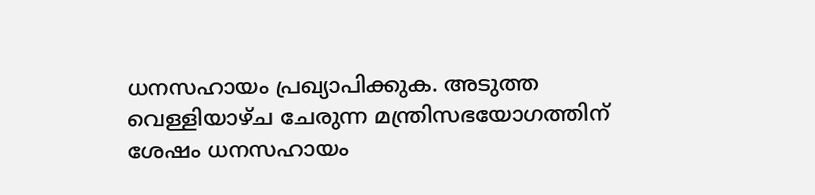ധനസഹായം പ്രഖ്യാപിക്കുക. അടുത്ത വെള്ളിയാഴ്ച ചേരുന്ന മന്ത്രിസഭയോഗത്തിന് ശേഷം ധനസഹായം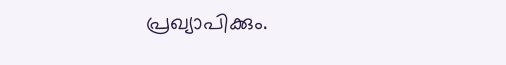പ്രഖ്യാപിക്കും.